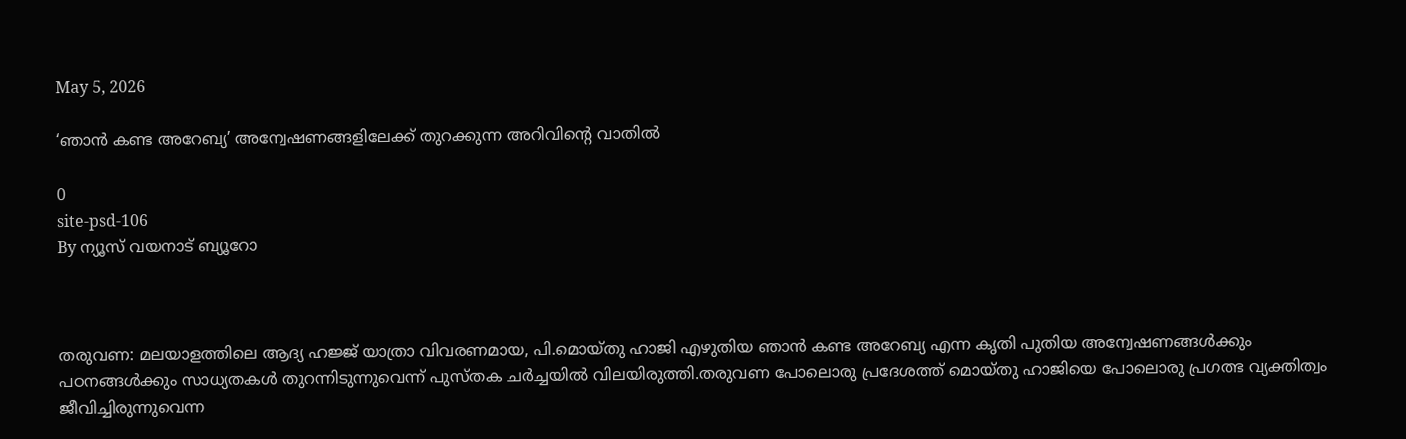May 5, 2026

‘ഞാന്‍ കണ്ട അറേബ്യ’ അന്വേഷണങ്ങളിലേക്ക് തുറക്കുന്ന അറിവിന്റെ വാതില്‍

0
site-psd-106
By ന്യൂസ് വയനാട് ബ്യൂറോ



തരുവണ: മലയാളത്തിലെ ആദ്യ ഹജ്ജ് യാത്രാ വിവരണമായ, പി.മൊയ്തു ഹാജി എഴുതിയ ഞാന്‍ കണ്ട അറേബ്യ എന്ന കൃതി പുതിയ അന്വേഷണങ്ങള്‍ക്കും പഠനങ്ങള്‍ക്കും സാധ്യതകള്‍ തുറന്നിടുന്നുവെന്ന് പുസ്തക ചര്‍ച്ചയില്‍ വിലയിരുത്തി.തരുവണ പോലൊരു പ്രദേശത്ത് മൊയ്തു ഹാജിയെ പോലൊരു പ്രഗത്ഭ വ്യക്തിത്വം ജീവിച്ചിരുന്നുവെന്ന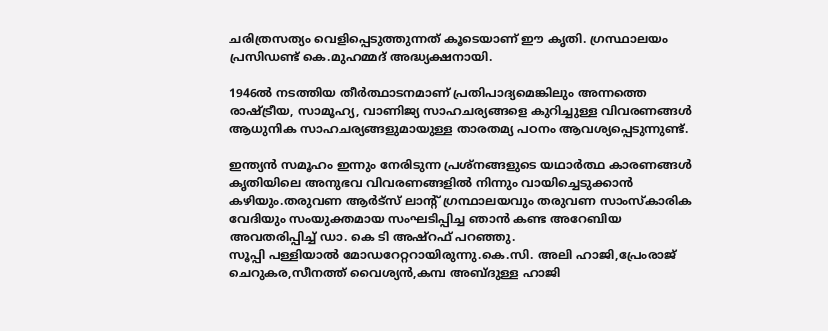ചരിത്രസത്യം വെളിപ്പെടുത്തുന്നത് കൂടെയാണ് ഈ കൃതി. ഗ്രസ്ഥാലയം പ്രസിഡണ്ട് കെ.മുഹമ്മദ് അദ്ധ്യക്ഷനായി.

1946ല്‍ നടത്തിയ തീര്‍ത്ഥാടനമാണ് പ്രതിപാദ്യമെങ്കിലും അന്നത്തെ രാഷ്ട്രീയ, സാമൂഹ്യ, വാണിജ്യ സാഹചര്യങ്ങളെ കുറിച്ചുള്ള വിവരണങ്ങള്‍ ആധുനിക സാഹചര്യങ്ങളുമായുള്ള താരതമ്യ പഠനം ആവശ്യപ്പെടുന്നുണ്ട്.

ഇന്ത്യന്‍ സമൂഹം ഇന്നും നേരിടുന്ന പ്രശ്‌നങ്ങളുടെ യഥാര്‍ത്ഥ കാരണങ്ങള്‍ കൃതിയിലെ അനുഭവ വിവരണങ്ങളില്‍ നിന്നും വായിച്ചെടുക്കാന്‍ കഴിയും.തരുവണ ആര്‍ട്‌സ് ലാന്റ് ഗ്രന്ഥാലയവും തരുവണ സാംസ്‌കാരിക വേദിയും സംയുക്തമായ സംഘടിപ്പിച്ച ഞാന്‍ കണ്ട അറേബിയ അവതരിപ്പിച്ച് ഡാ. കെ ടി അഷ്‌റഫ് പറഞ്ഞു.
സൂപ്പി പള്ളിയാല്‍ മോഡറേറ്ററായിരുന്നു.കെ.സി. അലി ഹാജി,പ്രേംരാജ് ചെറുകര,സീനത്ത് വൈശ്യന്‍,കമ്പ അബ്ദുള്ള ഹാജി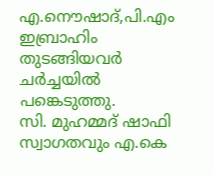എ.നൌഷാദ്,പി.എം ഇബ്രാഹിം തുടങ്ങിയവര്‍ ചര്‍ച്ചയില്‍ പങ്കെടുത്തു.
സി. മുഹമ്മദ് ഷാഫി സ്വാഗതവും എ.കെ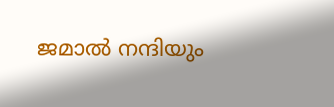ജമാല്‍ നന്ദിയും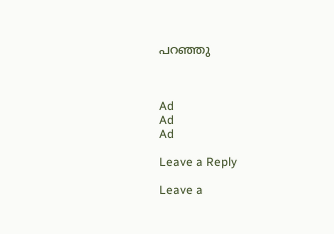പറഞ്ഞു



Ad
Ad
Ad

Leave a Reply

Leave a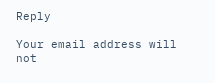Reply

Your email address will not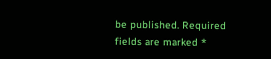be published. Required fields are marked *